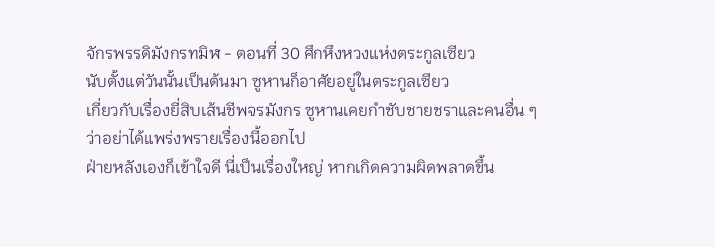จักรพรรดิมังกรทมิฬ - ตอนที่ 30 ศึกหึงหวงแห่งตระกูลเซียว
นับตั้งแต่วันนั้นเป็นต้นมา ซูหานก็อาศัยอยู่ในตระกูลเซียว
เกี่ยวกับเรื่องยี่สิบเส้นชีพจรมังกร ซูหานเคยกำชับชายชราและคนอื่น ๆ ว่าอย่าได้แพร่งพรายเรื่องนี้ออกไป
ฝ่ายหลังเองก็เข้าใจดี นี่เป็นเรื่องใหญ่ หากเกิดความผิดพลาดขึ้น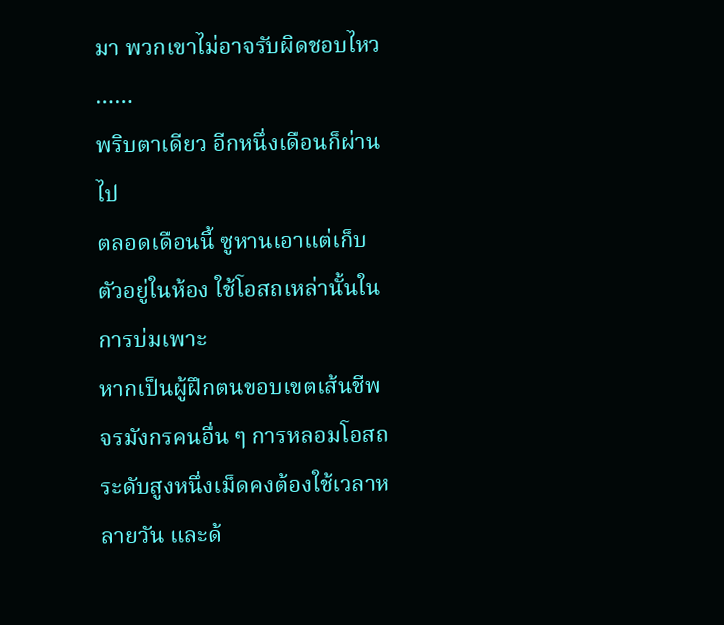มา พวกเขาไม่อาจรับผิดชอบไหว
……
พริบตาเดียว อีกหนึ่งเดือนก็ผ่านไป
ตลอดเดือนนี้ ซูหานเอาแต่เก็บตัวอยู่ในห้อง ใช้โอสถเหล่านั้นในการบ่มเพาะ
หากเป็นผู้ฝึกตนขอบเขตเส้นชีพจรมังกรคนอื่น ๆ การหลอมโอสถระดับสูงหนึ่งเม็ดคงต้องใช้เวลาหลายวัน และด้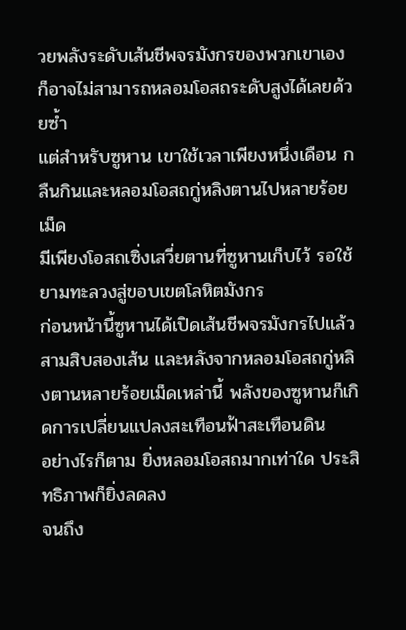วยพลังระดับเส้นชีพจรมังกรของพวกเขาเอง ก็อาจไม่สามารถหลอมโอสถระดับสูงได้เลยด้วยซ้ำ
แต่สำหรับซูหาน เขาใช้เวลาเพียงหนึ่งเดือน กลืนกินและหลอมโอสถกู่หลิงตานไปหลายร้อยเม็ด
มีเพียงโอสถเซิ่งเสวี่ยตานที่ซูหานเก็บไว้ รอใช้ยามทะลวงสู่ขอบเขตโลหิตมังกร
ก่อนหน้านี้ซูหานได้เปิดเส้นชีพจรมังกรไปแล้วสามสิบสองเส้น และหลังจากหลอมโอสถกู่หลิงตานหลายร้อยเม็ดเหล่านี้ พลังของซูหานก็เกิดการเปลี่ยนแปลงสะเทือนฟ้าสะเทือนดิน
อย่างไรก็ตาม ยิ่งหลอมโอสถมากเท่าใด ประสิทธิภาพก็ยิ่งลดลง
จนถึง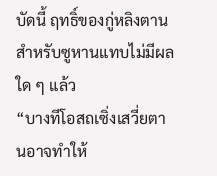บัดนี้ ฤทธิ์ของกู่หลิงตานสำหรับซูหานแทบไม่มีผลใด ๆ แล้ว
“บางทีโอสถเซิ่งเสวี่ยตานอาจทำให้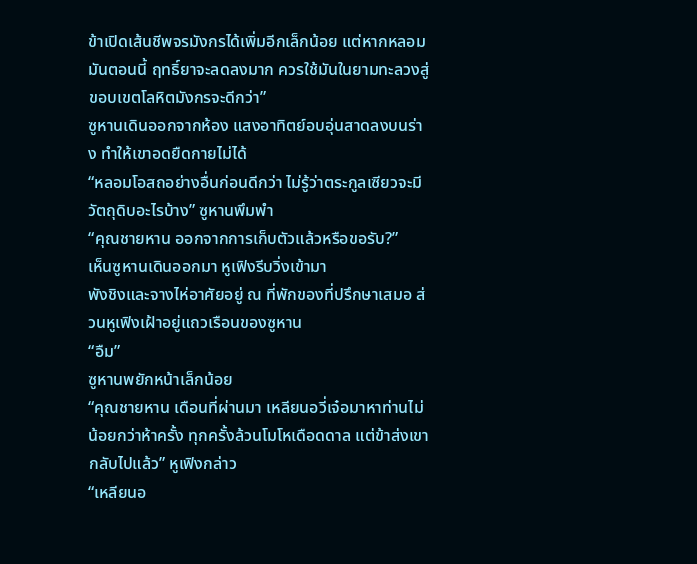ข้าเปิดเส้นชีพจรมังกรได้เพิ่มอีกเล็กน้อย แต่หากหลอมมันตอนนี้ ฤทธิ์ยาจะลดลงมาก ควรใช้มันในยามทะลวงสู่ขอบเขตโลหิตมังกรจะดีกว่า”
ซูหานเดินออกจากห้อง แสงอาทิตย์อบอุ่นสาดลงบนร่าง ทำให้เขาอดยืดกายไม่ได้
“หลอมโอสถอย่างอื่นก่อนดีกว่า ไม่รู้ว่าตระกูลเซียวจะมีวัตถุดิบอะไรบ้าง” ซูหานพึมพำ
“คุณชายหาน ออกจากการเก็บตัวแล้วหรือขอรับ?”
เห็นซูหานเดินออกมา หูเฟิงรีบวิ่งเข้ามา
พังชิงและจางไห่อาศัยอยู่ ณ ที่พักของที่ปรึกษาเสมอ ส่วนหูเฟิงเฝ้าอยู่แถวเรือนของซูหาน
“อืม”
ซูหานพยักหน้าเล็กน้อย
“คุณชายหาน เดือนที่ผ่านมา เหลียนอวี่เจ๋อมาหาท่านไม่น้อยกว่าห้าครั้ง ทุกครั้งล้วนโมโหเดือดดาล แต่ข้าส่งเขากลับไปแล้ว” หูเฟิงกล่าว
“เหลียนอ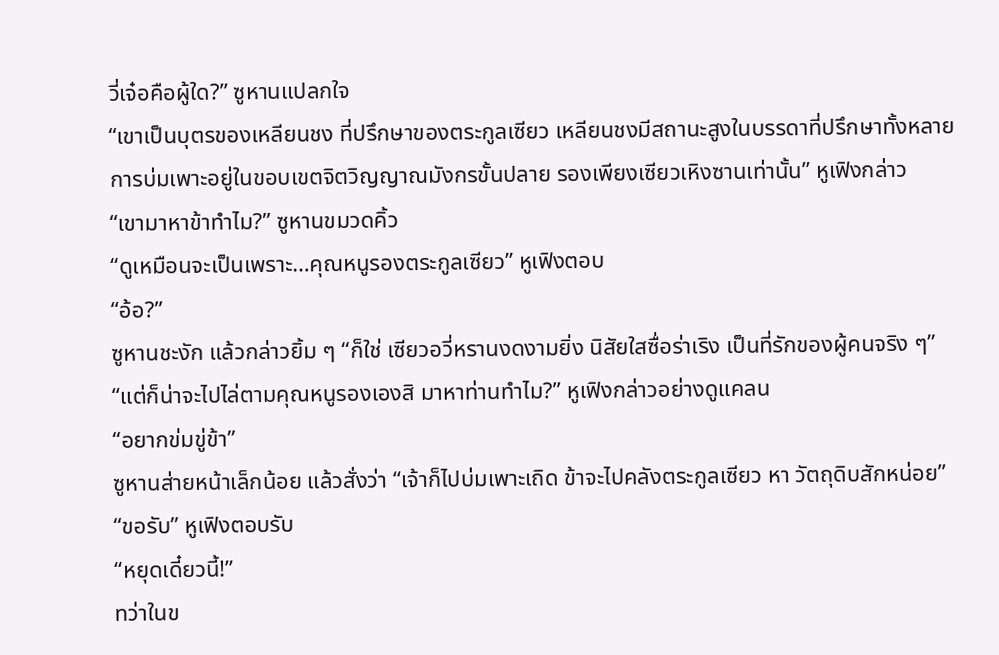วี่เจ๋อคือผู้ใด?” ซูหานแปลกใจ
“เขาเป็นบุตรของเหลียนชง ที่ปรึกษาของตระกูลเซียว เหลียนชงมีสถานะสูงในบรรดาที่ปรึกษาทั้งหลาย การบ่มเพาะอยู่ในขอบเขตจิตวิญญาณมังกรขั้นปลาย รองเพียงเซียวเหิงซานเท่านั้น” หูเฟิงกล่าว
“เขามาหาข้าทำไม?” ซูหานขมวดคิ้ว
“ดูเหมือนจะเป็นเพราะ…คุณหนูรองตระกูลเซียว” หูเฟิงตอบ
“อ้อ?”
ซูหานชะงัก แล้วกล่าวยิ้ม ๆ “ก็ใช่ เซียวอวี่หรานงดงามยิ่ง นิสัยใสซื่อร่าเริง เป็นที่รักของผู้คนจริง ๆ”
“แต่ก็น่าจะไปไล่ตามคุณหนูรองเองสิ มาหาท่านทำไม?” หูเฟิงกล่าวอย่างดูแคลน
“อยากข่มขู่ข้า”
ซูหานส่ายหน้าเล็กน้อย แล้วสั่งว่า “เจ้าก็ไปบ่มเพาะเถิด ข้าจะไปคลังตระกูลเซียว หา วัตถุดิบสักหน่อย”
“ขอรับ” หูเฟิงตอบรับ
“หยุดเดี๋ยวนี้!”
ทว่าในข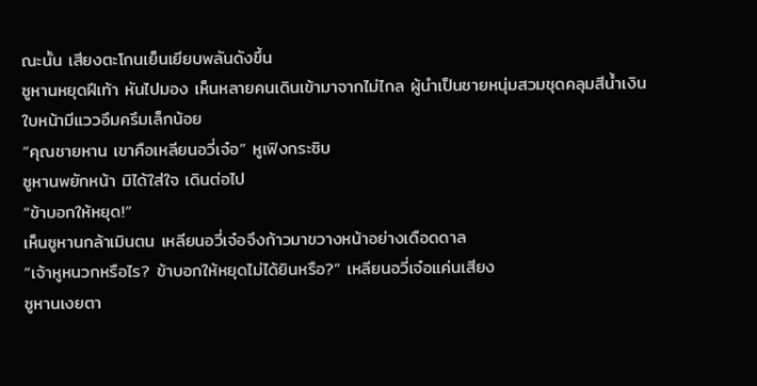ณะนั้น เสียงตะโกนเย็นเยียบพลันดังขึ้น
ซูหานหยุดฝีเท้า หันไปมอง เห็นหลายคนเดินเข้ามาจากไม่ไกล ผู้นำเป็นชายหนุ่มสวมชุดคลุมสีน้ำเงิน ใบหน้ามีแววอึมครึมเล็กน้อย
“คุณชายหาน เขาคือเหลียนอวี่เจ๋อ” หูเฟิงกระซิบ
ซูหานพยักหน้า มิได้ใส่ใจ เดินต่อไป
“ข้าบอกให้หยุด!”
เห็นซูหานกล้าเมินตน เหลียนอวี่เจ๋อจึงก้าวมาขวางหน้าอย่างเดือดดาล
“เจ้าหูหนวกหรือไร? ข้าบอกให้หยุดไม่ได้ยินหรือ?” เหลียนอวี่เจ๋อแค่นเสียง
ซูหานเงยตา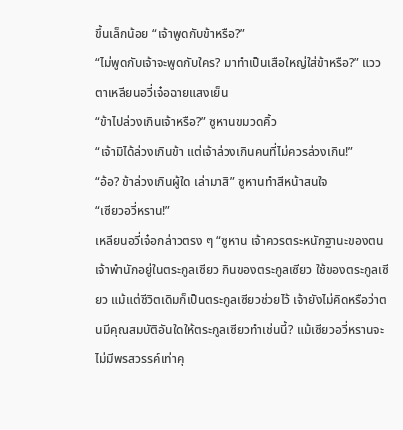ขึ้นเล็กน้อย “เจ้าพูดกับข้าหรือ?”
“ไม่พูดกับเจ้าจะพูดกับใคร? มาทำเป็นเสือใหญ่ใส่ข้าหรือ?” แววตาเหลียนอวี่เจ๋อฉายแสงเย็น
“ข้าไปล่วงเกินเจ้าหรือ?” ซูหานขมวดคิ้ว
“เจ้ามิได้ล่วงเกินข้า แต่เจ้าล่วงเกินคนที่ไม่ควรล่วงเกิน!”
“อ้อ? ข้าล่วงเกินผู้ใด เล่ามาสิ” ซูหานทำสีหน้าสนใจ
“เซียวอวี่หราน!”
เหลียนอวี่เจ๋อกล่าวตรง ๆ “ซูหาน เจ้าควรตระหนักฐานะของตน เจ้าพำนักอยู่ในตระกูลเซียว กินของตระกูลเซียว ใช้ของตระกูลเซียว แม้แต่ชีวิตเดิมก็เป็นตระกูลเซียวช่วยไว้ เจ้ายังไม่คิดหรือว่าตนมีคุณสมบัติอันใดให้ตระกูลเซียวทำเช่นนี้? แม้เซียวอวี่หรานจะไม่มีพรสวรรค์เท่าคุ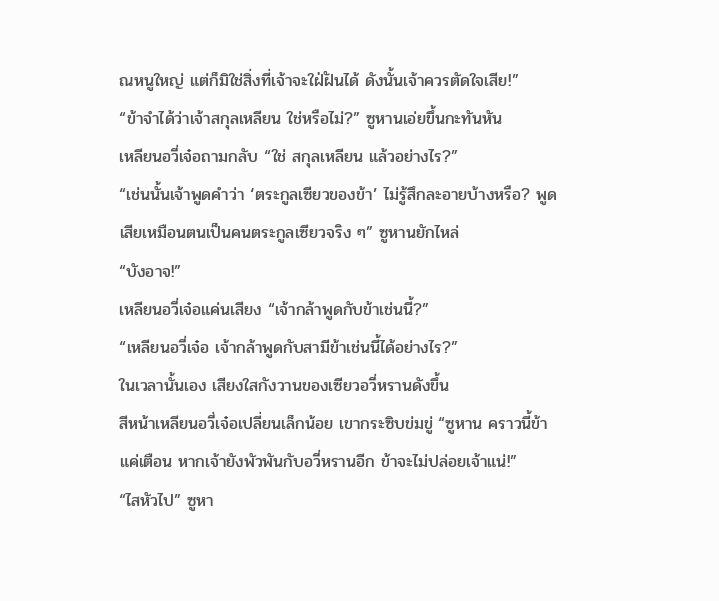ณหนูใหญ่ แต่ก็มิใช่สิ่งที่เจ้าจะใฝ่ฝันได้ ดังนั้นเจ้าควรตัดใจเสีย!”
“ข้าจำได้ว่าเจ้าสกุลเหลียน ใช่หรือไม่?” ซูหานเอ่ยขึ้นกะทันหัน
เหลียนอวี่เจ๋อถามกลับ “ใช่ สกุลเหลียน แล้วอย่างไร?”
“เช่นนั้นเจ้าพูดคำว่า ‘ตระกูลเซียวของข้า’ ไม่รู้สึกละอายบ้างหรือ? พูดเสียเหมือนตนเป็นคนตระกูลเซียวจริง ๆ” ซูหานยักไหล่
“บังอาจ!”
เหลียนอวี่เจ๋อแค่นเสียง “เจ้ากล้าพูดกับข้าเช่นนี้?”
“เหลียนอวี่เจ๋อ เจ้ากล้าพูดกับสามีข้าเช่นนี้ได้อย่างไร?”
ในเวลานั้นเอง เสียงใสกังวานของเซียวอวี่หรานดังขึ้น
สีหน้าเหลียนอวี่เจ๋อเปลี่ยนเล็กน้อย เขากระซิบข่มขู่ “ซูหาน คราวนี้ข้าแค่เตือน หากเจ้ายังพัวพันกับอวี่หรานอีก ข้าจะไม่ปล่อยเจ้าแน่!”
“ไสหัวไป” ซูหา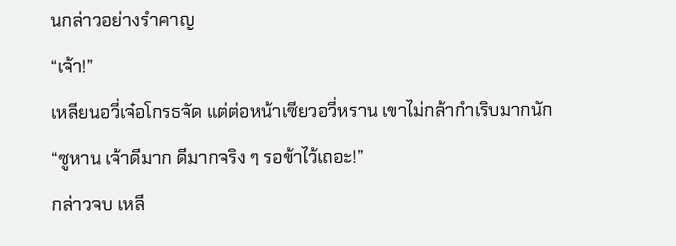นกล่าวอย่างรำคาญ
“เจ้า!”
เหลียนอวี่เจ๋อโกรธจัด แต่ต่อหน้าเซียวอวี่หราน เขาไม่กล้ากำเริบมากนัก
“ซูหาน เจ้าดีมาก ดีมากจริง ๆ รอข้าไว้เถอะ!”
กล่าวจบ เหลี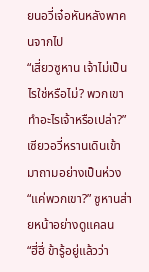ยนอวี่เจ๋อหันหลังพาคนจากไป
“เสี่ยวซูหาน เจ้าไม่เป็นไรใช่หรือไม่? พวกเขาทำอะไรเจ้าหรือเปล่า?” เซียวอวี่หรานเดินเข้ามาถามอย่างเป็นห่วง
“แค่พวกเขา?” ซูหานส่ายหน้าอย่างดูแคลน
“ฮี่ฮี่ ข้ารู้อยู่แล้วว่า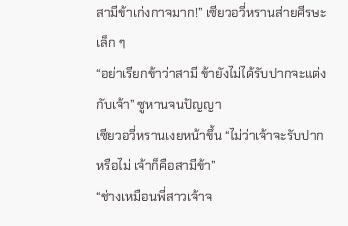สามีข้าเก่งกาจมาก!” เซียวอวี่หรานส่ายศีรษะเล็ก ๆ
“อย่าเรียกข้าว่าสามี ข้ายังไม่ได้รับปากจะแต่งกับเจ้า” ซูหานจนปัญญา
เซียวอวี่หรานเงยหน้าขึ้น “ไม่ว่าเจ้าจะรับปากหรือไม่ เจ้าก็คือสามีข้า”
“ช่างเหมือนพี่สาวเจ้าจ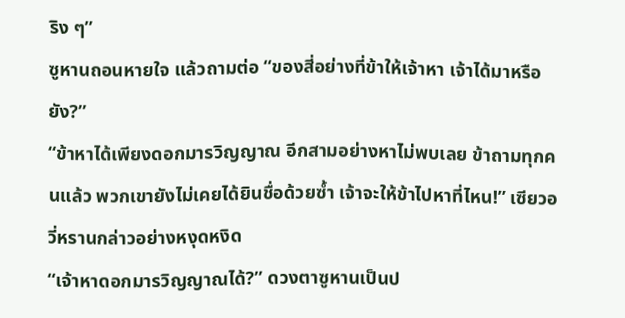ริง ๆ”
ซูหานถอนหายใจ แล้วถามต่อ “ของสี่อย่างที่ข้าให้เจ้าหา เจ้าได้มาหรือยัง?”
“ข้าหาได้เพียงดอกมารวิญญาณ อีกสามอย่างหาไม่พบเลย ข้าถามทุกคนแล้ว พวกเขายังไม่เคยได้ยินชื่อด้วยซ้ำ เจ้าจะให้ข้าไปหาที่ไหน!” เซียวอวี่หรานกล่าวอย่างหงุดหงิด
“เจ้าหาดอกมารวิญญาณได้?” ดวงตาซูหานเป็นป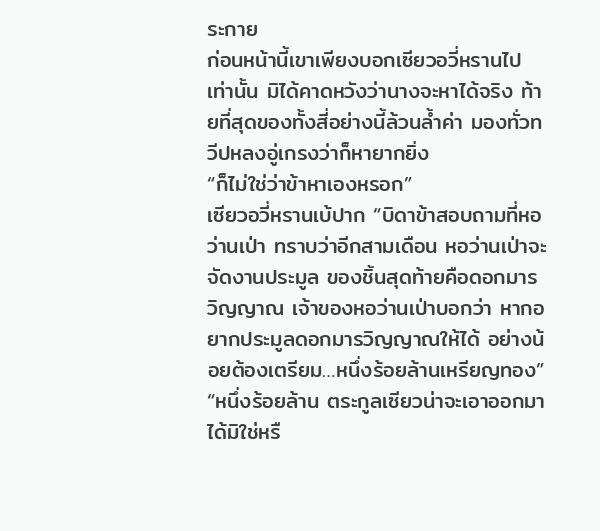ระกาย
ก่อนหน้านี้เขาเพียงบอกเซียวอวี่หรานไปเท่านั้น มิได้คาดหวังว่านางจะหาได้จริง ท้ายที่สุดของทั้งสี่อย่างนี้ล้วนล้ำค่า มองทั่วทวีปหลงอู่เกรงว่าก็หายากยิ่ง
“ก็ไม่ใช่ว่าข้าหาเองหรอก”
เซียวอวี่หรานเบ้ปาก “บิดาข้าสอบถามที่หอว่านเป่า ทราบว่าอีกสามเดือน หอว่านเป่าจะจัดงานประมูล ของชิ้นสุดท้ายคือดอกมารวิญญาณ เจ้าของหอว่านเป่าบอกว่า หากอยากประมูลดอกมารวิญญาณให้ได้ อย่างน้อยต้องเตรียม…หนึ่งร้อยล้านเหรียญทอง”
“หนึ่งร้อยล้าน ตระกูลเซียวน่าจะเอาออกมาได้มิใช่หรื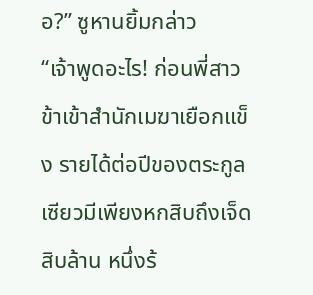อ?” ซูหานยิ้มกล่าว
“เจ้าพูดอะไร! ก่อนพี่สาวข้าเข้าสำนักเมฆาเยือกแข็ง รายได้ต่อปีของตระกูลเซียวมีเพียงหกสิบถึงเจ็ดสิบล้าน หนึ่งร้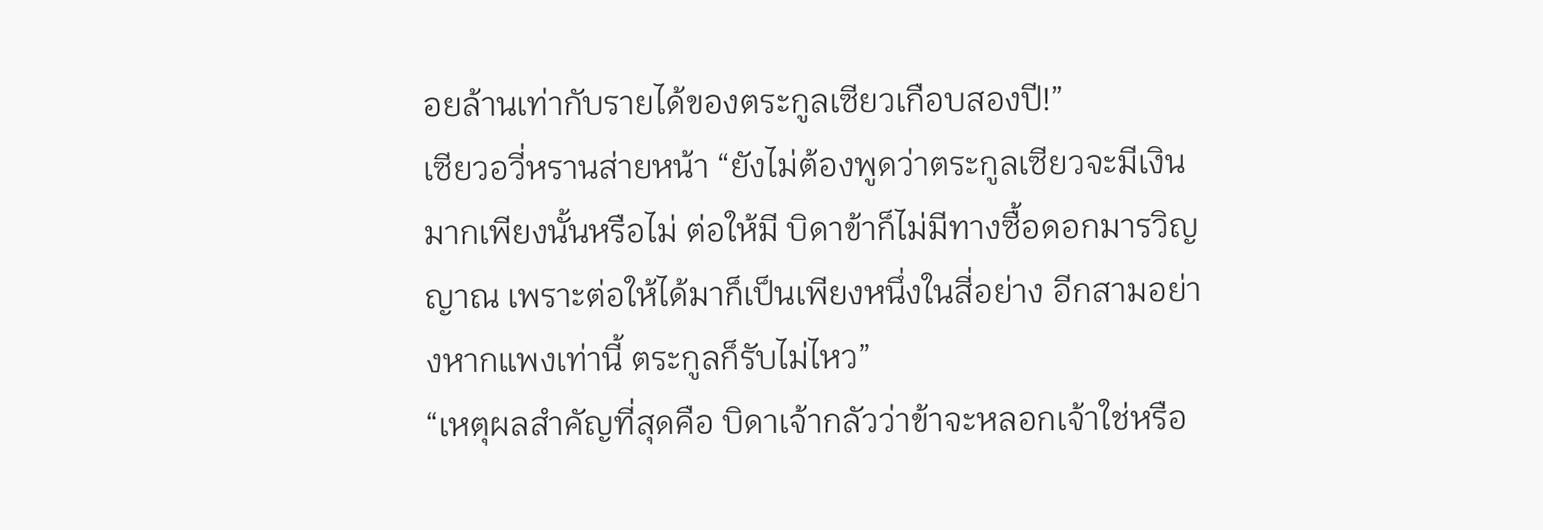อยล้านเท่ากับรายได้ของตระกูลเซียวเกือบสองปี!”
เซียวอวี่หรานส่ายหน้า “ยังไม่ต้องพูดว่าตระกูลเซียวจะมีเงินมากเพียงนั้นหรือไม่ ต่อให้มี บิดาข้าก็ไม่มีทางซื้อดอกมารวิญญาณ เพราะต่อให้ได้มาก็เป็นเพียงหนึ่งในสี่อย่าง อีกสามอย่างหากแพงเท่านี้ ตระกูลก็รับไม่ไหว”
“เหตุผลสำคัญที่สุดคือ บิดาเจ้ากลัวว่าข้าจะหลอกเจ้าใช่หรือ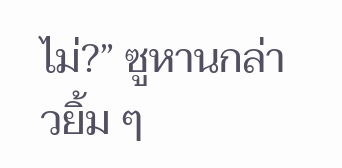ไม่?” ซูหานกล่าวยิ้ม ๆ